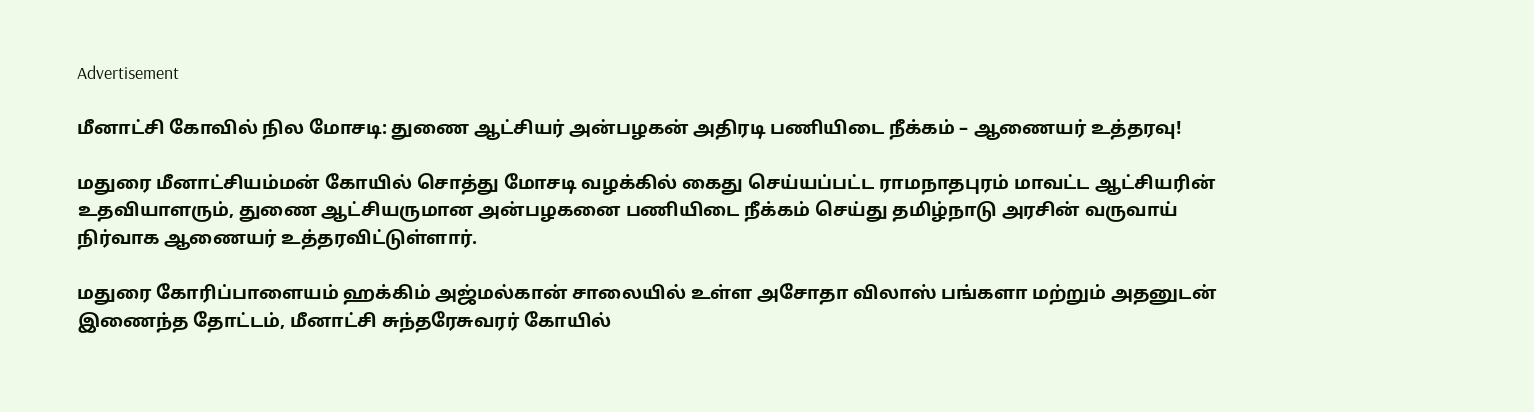Advertisement

மீனாட்சி கோவில் நில மோசடி: துணை ஆட்சியர் அன்பழகன் அதிரடி பணியிடை நீக்கம் – ஆணையர் உத்தரவு!

மதுரை மீனாட்சியம்மன் கோயில் சொத்து மோசடி வழக்கில் கைது செய்யப்பட்ட ராமநாதபுரம் மாவட்ட ஆட்சியரின் உதவியாளரும், துணை ஆட்சியருமான அன்பழகனை பணியிடை நீக்கம் செய்து தமிழ்நாடு அரசின் வருவாய் நிர்வாக ஆணையர் உத்தரவிட்டுள்ளார்.

மதுரை கோரிப்பாளையம் ஹக்கிம் அஜ்மல்கான் சாலையில் உள்ள அசோதா விலாஸ் பங்களா மற்றும் அதனுடன் இணைந்த தோட்டம், மீனாட்சி சுந்தரேசுவரர் கோயில்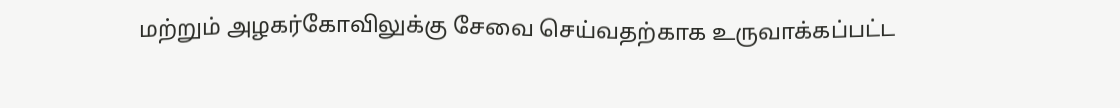மற்றும் அழகர்கோவிலுக்கு சேவை செய்வதற்காக உருவாக்கப்பட்ட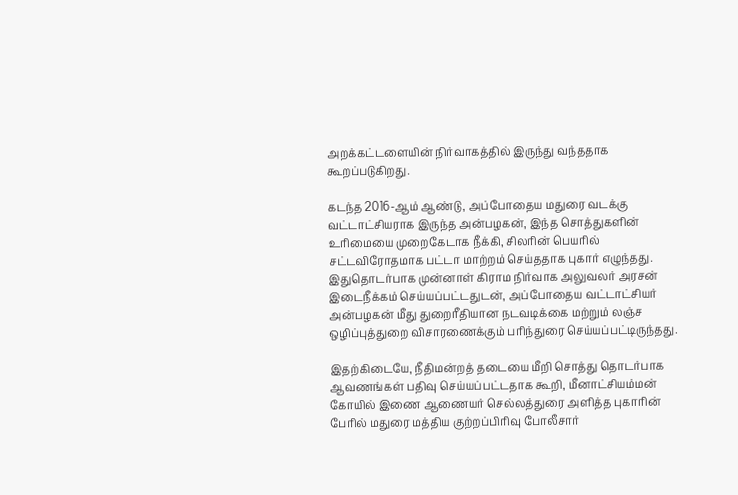அறக்கட்டளையின் நிர்வாகத்தில் இருந்து வந்ததாக கூறப்படுகிறது.

கடந்த 2016-ஆம் ஆண்டு, அப்போதைய மதுரை வடக்கு வட்டாட்சியராக இருந்த அன்பழகன், இந்த சொத்துகளின் உரிமையை முறைகேடாக நீக்கி, சிலரின் பெயரில் சட்டவிரோதமாக பட்டா மாற்றம் செய்ததாக புகார் எழுந்தது. இதுதொடர்பாக முன்னாள் கிராம நிர்வாக அலுவலர் அரசன் இடைநீக்கம் செய்யப்பட்டதுடன், அப்போதைய வட்டாட்சியர் அன்பழகன் மீது துறைரீதியான நடவடிக்கை மற்றும் லஞ்ச ஒழிப்புத்துறை விசாரணைக்கும் பரிந்துரை செய்யப்பட்டிருந்தது.

இதற்கிடையே, நீதிமன்றத் தடையை மீறி சொத்து தொடர்பாக ஆவணங்கள் பதிவு செய்யப்பட்டதாக கூறி, மீனாட்சியம்மன் கோயில் இணை ஆணையர் செல்லத்துரை அளித்த புகாரின் பேரில் மதுரை மத்திய குற்றப்பிரிவு போலீசார்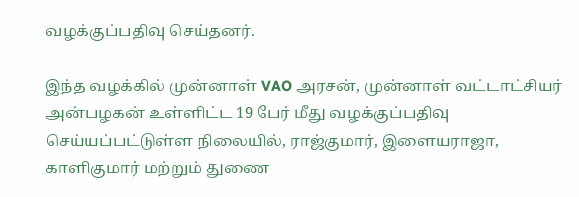வழக்குப்பதிவு செய்தனர்.

இந்த வழக்கில் முன்னாள் VAO அரசன், முன்னாள் வட்டாட்சியர் அன்பழகன் உள்ளிட்ட 19 பேர் மீது வழக்குப்பதிவு செய்யப்பட்டுள்ள நிலையில், ராஜ்குமார், இளையராஜா, காளிகுமார் மற்றும் துணை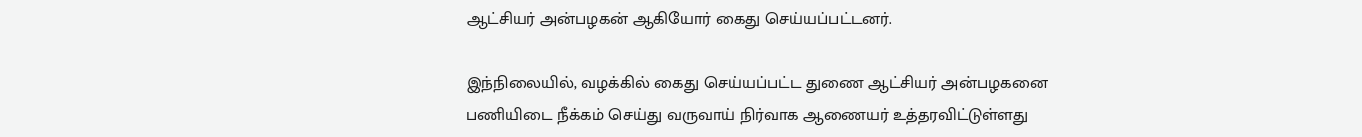ஆட்சியர் அன்பழகன் ஆகியோர் கைது செய்யப்பட்டனர்.

இந்நிலையில், வழக்கில் கைது செய்யப்பட்ட துணை ஆட்சியர் அன்பழகனை பணியிடை நீக்கம் செய்து வருவாய் நிர்வாக ஆணையர் உத்தரவிட்டுள்ளது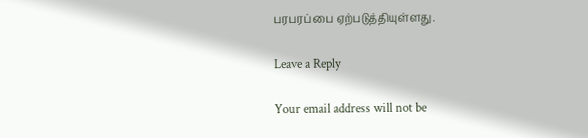பரபரப்பை ஏற்படுத்தியுள்ளது.

Leave a Reply

Your email address will not be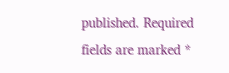published. Required fields are marked *